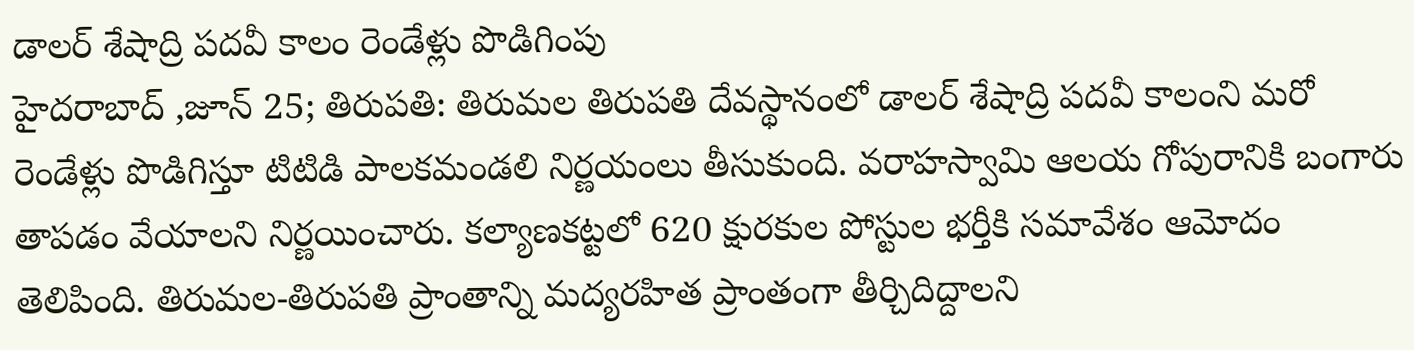డాలర్ శేషాద్రి పదవీ కాలం రెండేళ్లు పొడిగింపు
హైదరాబాద్ ,జూన్ 25; తిరుపతి: తిరుమల తిరుపతి దేవస్థానంలో డాలర్ శేషాద్రి పదవీ కాలంని మరో రెండేళ్లు పొడిగిస్తూ టిటిడి పాలకమండలి నిర్ణయంలు తీసుకుంది. వరాహస్వామి ఆలయ గోపురానికి బంగారు తాపడం వేయాలని నిర్ణయించారు. కల్యాణకట్టలో 620 క్షురకుల పోస్టుల భర్తీకి సమావేశం ఆమోదం తెలిపింది. తిరుమల-తిరుపతి ప్రాంతాన్ని మద్యరహిత ప్రాంతంగా తీర్చిదిద్దాలని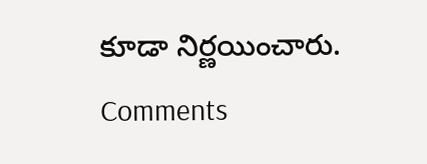కూడా నిర్ణయించారు.
Comments